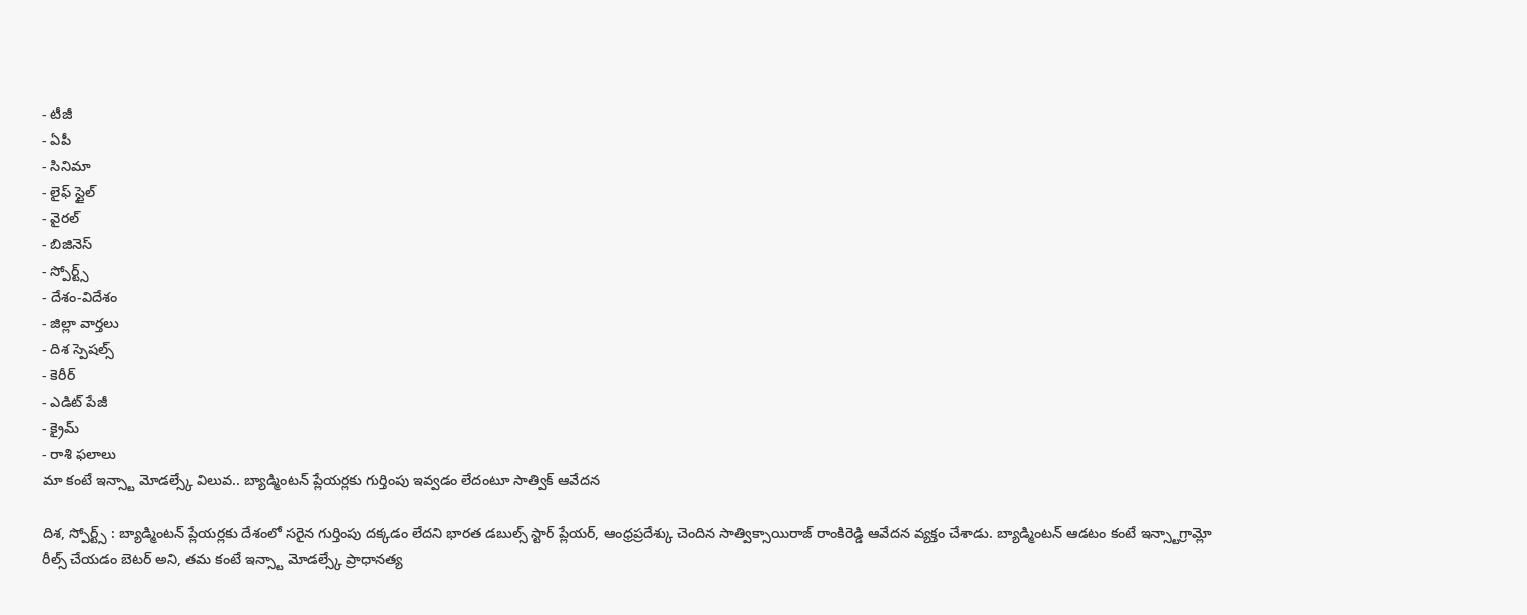- టీజీ
- ఏపీ
- సినిమా
- లైఫ్ స్టైల్
- వైరల్
- బిజినెస్
- స్పోర్ట్స్
- దేశం-విదేశం
- జిల్లా వార్తలు
- దిశ స్పెషల్స్
- కెరీర్
- ఎడిట్ పేజీ
- క్రైమ్
- రాశి ఫలాలు
మా కంటే ఇన్స్టా మోడల్స్కే విలువ.. బ్యాడ్మింటన్ ప్లేయర్లకు గుర్తింపు ఇవ్వడం లేదంటూ సాత్విక్ ఆవేదన

దిశ, స్పోర్ట్స్ : బ్యాడ్మింటన్ ప్లేయర్లకు దేశంలో సరైన గుర్తింపు దక్కడం లేదని భారత డబుల్స్ స్టార్ ప్లేయర్, ఆంధ్రప్రదేశ్కు చెందిన సాత్విక్సాయిరాజ్ రాంకిరెడ్డి ఆవేదన వ్యక్తం చేశాడు. బ్యాడ్మింటన్ ఆడటం కంటే ఇన్స్టాగ్రామ్లో రీల్స్ చేయడం బెటర్ అని, తమ కంటే ఇన్స్టా మోడల్స్కే ప్రాధానత్య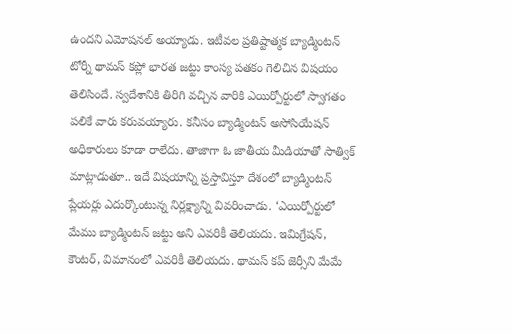ఉందని ఎమోషనల్ అయ్యాడు. ఇటీవల ప్రతిష్టాత్మక బ్యాడ్మింటన్ టోర్నీ థామస్ కప్లో భారత జట్టు కాంస్య పతకం గెలిచిన విషయం తెలిసిందే. స్వదేశానికి తిరిగి వచ్చిన వారికి ఎయిర్పోర్టులో స్వాగతం పలికే వారు కరువయ్యారు. కనీసం బ్యాడ్మింటన్ అసోసియేషన్ అధికారులు కూడా రాలేదు. తాజాగా ఓ జాతీయ మీడియాతో సాత్విక్ మాట్లాడుతూ.. ఇదే విషయాన్ని ప్రస్తావిస్తూ దేశంలో బ్యాడ్మింటన్ ప్లేయర్లు ఎదుర్కొంటున్న నిర్లక్ష్యాన్ని వివరించాడు. ‘ఎయిర్పోర్టులో మేము బ్యాడ్మింటన్ జట్టు అని ఎవరికీ తెలియదు. ఇమిగ్రేషన్, కౌంటర్, విమానంలో ఎవరికీ తెలియదు. థామస్ కప్ జెర్సీని మేమే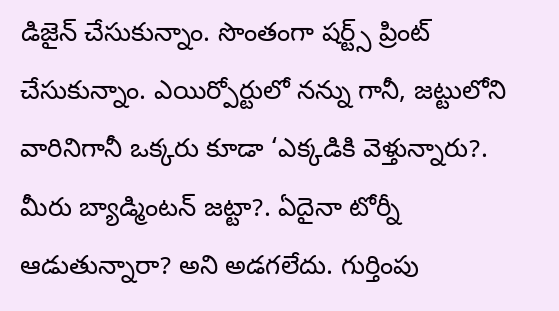డిజైన్ చేసుకున్నాం. సొంతంగా షర్ట్స్ ప్రింట్ చేసుకున్నాం. ఎయిర్పోర్టులో నన్ను గానీ, జట్టులోని వారినిగానీ ఒక్కరు కూడా ‘ఎక్కడికి వెళ్తున్నారు?. మీరు బ్యాడ్మింటన్ జట్టా?. ఏదైనా టోర్నీ ఆడుతున్నారా? అని అడగలేదు. గుర్తింపు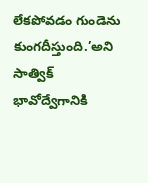లేకపోవడం గుండెను కుంగదీస్తుంది.’అని సాత్విక్ భావోద్వేగానికి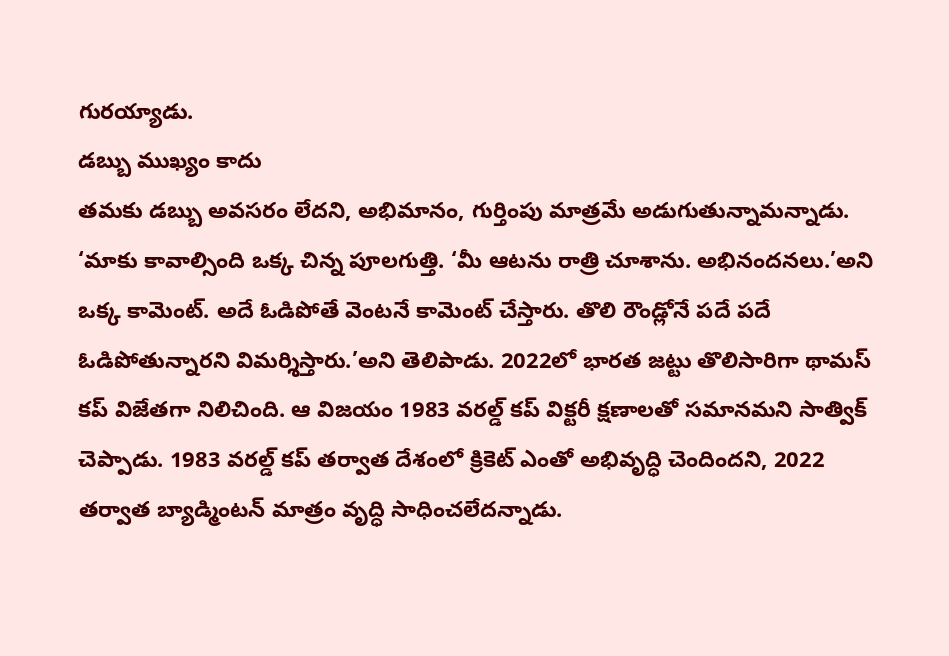గురయ్యాడు.
డబ్బు ముఖ్యం కాదు
తమకు డబ్బు అవసరం లేదని, అభిమానం, గుర్తింపు మాత్రమే అడుగుతున్నామన్నాడు. ‘మాకు కావాల్సింది ఒక్క చిన్న పూలగుత్తి. ‘మీ ఆటను రాత్రి చూశాను. అభినందనలు.’అని ఒక్క కామెంట్. అదే ఓడిపోతే వెంటనే కామెంట్ చేస్తారు. తొలి రౌండ్లోనే పదే పదే ఓడిపోతున్నారని విమర్శిస్తారు.’అని తెలిపాడు. 2022లో భారత జట్టు తొలిసారిగా థామస్ కప్ విజేతగా నిలిచింది. ఆ విజయం 1983 వరల్డ్ కప్ విక్టరీ క్షణాలతో సమానమని సాత్విక్ చెప్పాడు. 1983 వరల్డ్ కప్ తర్వాత దేశంలో క్రికెట్ ఎంతో అభివృద్ధి చెందిందని, 2022 తర్వాత బ్యాడ్మింటన్ మాత్రం వృద్ధి సాధించలేదన్నాడు.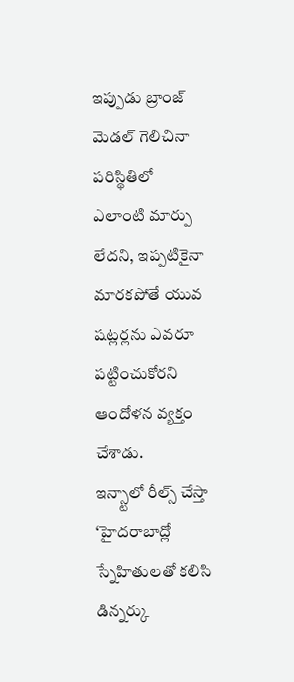ఇప్పుడు బ్రాంజ్ మెడల్ గెలిచినా పరిస్థితిలో ఎలాంటి మార్పు లేదని, ఇప్పటికైనా మారకపోతే యువ షట్లర్లను ఎవరూ పట్టించుకోరని ఆందోళన వ్యక్తం చేశాడు.
ఇన్స్టాలో రీల్స్ చేస్తా
‘హైదరాబాద్లో స్నేహితులతో కలిసి డిన్నర్కు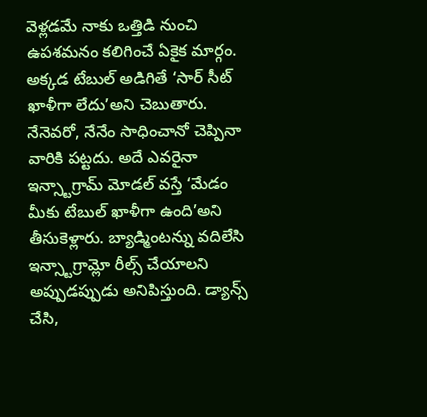వెళ్లడమే నాకు ఒత్తిడి నుంచి ఉపశమనం కలిగించే ఏకైక మార్గం. అక్కడ టేబుల్ అడిగితే ‘సార్ సీట్ ఖాళీగా లేదు’అని చెబుతారు. నేనెవరో, నేనేం సాధించానో చెప్పినా వారికి పట్టదు. అదే ఎవరైనా ఇన్స్టాగ్రామ్ మోడల్ వస్తే ‘మేడం మీకు టేబుల్ ఖాళీగా ఉంది’అని తీసుకెళ్లారు. బ్యాడ్మింటన్ను వదిలేసి ఇన్స్టాగ్రామ్లో రీల్స్ చేయాలని అప్పుడప్పుడు అనిపిస్తుంది. డ్యాన్స్ చేసి,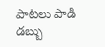పాటలు పాడి డబ్బు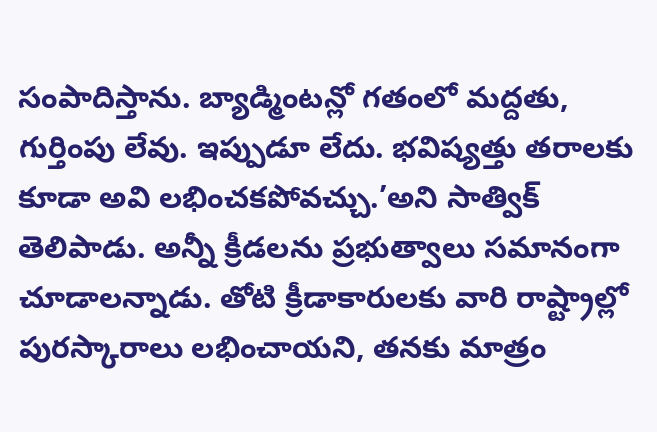సంపాదిస్తాను. బ్యాడ్మింటన్లో గతంలో మద్దతు, గుర్తింపు లేవు. ఇప్పుడూ లేదు. భవిష్యత్తు తరాలకు కూడా అవి లభించకపోవచ్చు.’అని సాత్విక్ తెలిపాడు. అన్నీ క్రీడలను ప్రభుత్వాలు సమానంగా చూడాలన్నాడు. తోటి క్రీడాకారులకు వారి రాష్ట్రాల్లో పురస్కారాలు లభించాయని, తనకు మాత్రం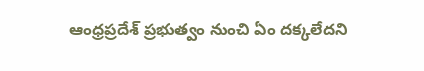ఆంధ్రప్రదేశ్ ప్రభుత్వం నుంచి ఏం దక్కలేదని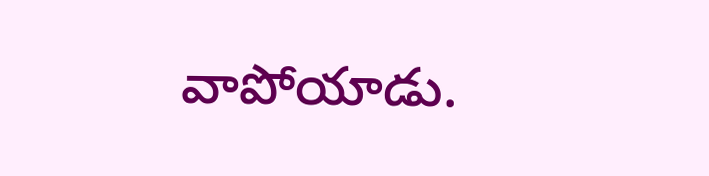వాపోయాడు.